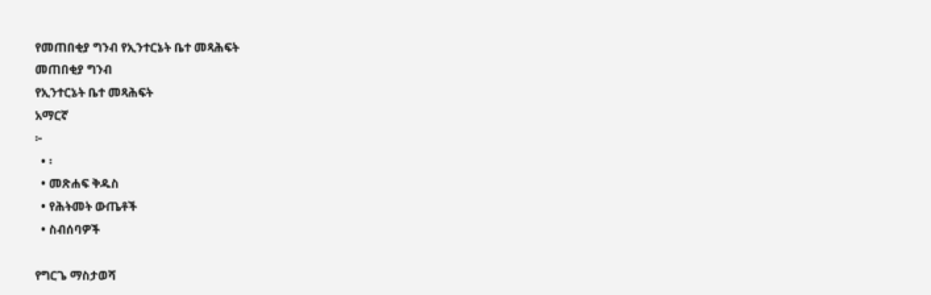የመጠበቂያ ግንብ የኢንተርኔት ቤተ መጻሕፍት
መጠበቂያ ግንብ
የኢንተርኔት ቤተ መጻሕፍት
አማርኛ
፦
  • ፡
  • መጽሐፍ ቅዱስ
  • የሕትመት ውጤቶች
  • ስብሰባዎች

የግርጌ ማስታወሻ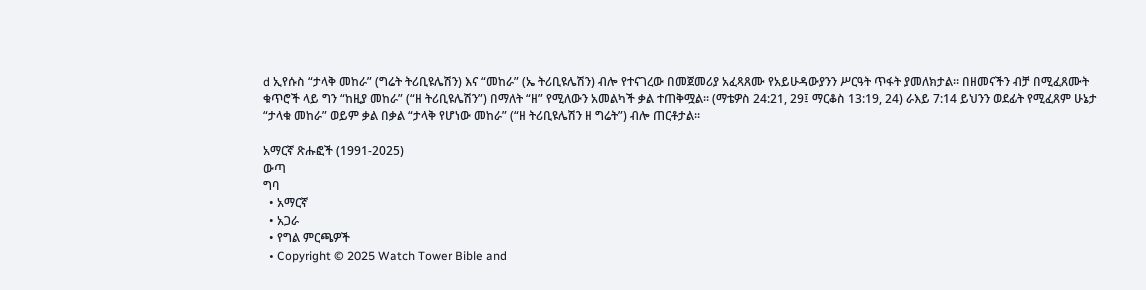d ኢየሱስ “ታላቅ መከራ” (ግሬት ትሪቢዩሌሽን) እና “መከራ” (ኤ ትሪቢዩሌሽን) ብሎ የተናገረው በመጀመሪያ አፈጻጸሙ የአይሁዳውያንን ሥርዓት ጥፋት ያመለክታል። በዘመናችን ብቻ በሚፈጸሙት ቁጥሮች ላይ ግን “ከዚያ መከራ” (“ዘ ትሪቢዩሌሽን”) በማለት “ዘ” የሚለውን አመልካች ቃል ተጠቅሟል። (ማቴዎስ 24:21, 29፤ ማርቆስ 13:19, 24) ራእይ 7:14 ይህንን ወደፊት የሚፈጸም ሁኔታ “ታላቁ መከራ” ወይም ቃል በቃል “ታላቅ የሆነው መከራ” (“ዘ ትሪቢዩሌሽን ዘ ግሬት”) ብሎ ጠርቶታል።

አማርኛ ጽሑፎች (1991-2025)
ውጣ
ግባ
  • አማርኛ
  • አጋራ
  • የግል ምርጫዎች
  • Copyright © 2025 Watch Tower Bible and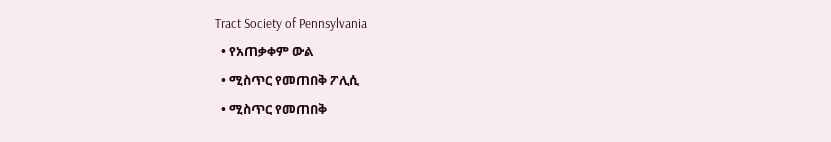Tract Society of Pennsylvania
  • የአጠቃቀም ውል
  • ሚስጥር የመጠበቅ ፖሊሲ
  • ሚስጥር የመጠበቅ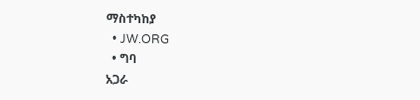ማስተካከያ
  • JW.ORG
  • ግባ
አጋራ